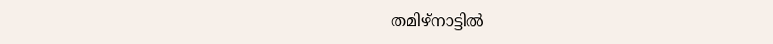തമിഴ്‌നാട്ടിൽ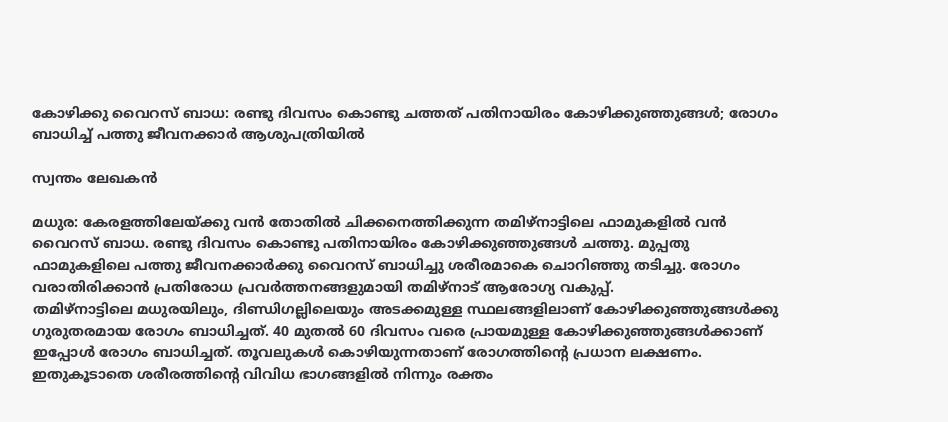കോഴിക്കു വൈറസ് ബാധ: രണ്ടു ദിവസം കൊണ്ടു ചത്തത് പതിനായിരം കോഴിക്കുഞ്ഞുങ്ങൾ; രോഗം ബാധിച്ച് പത്തു ജീവനക്കാർ ആശുപത്രിയിൽ

സ്വന്തം ലേഖകൻ

മധുര: കേരളത്തിലേയ്ക്കു വൻ തോതിൽ ചിക്കനെത്തിക്കുന്ന തമിഴ്‌നാട്ടിലെ ഫാമുകളിൽ വൻ വൈറസ് ബാധ. രണ്ടു ദിവസം കൊണ്ടു പതിനായിരം കോഴിക്കുഞ്ഞുങ്ങൾ ചത്തു. മുപ്പതു ഫാമുകളിലെ പത്തു ജീവനക്കാർക്കു വൈറസ് ബാധിച്ചു ശരീരമാകെ ചൊറിഞ്ഞു തടിച്ചു. രോഗം വരാതിരിക്കാൻ പ്രതിരോധ പ്രവർത്തനങ്ങളുമായി തമിഴ്‌നാട് ആരോഗ്യ വകുപ്പ്.
തമിഴ്‌നാട്ടിലെ മധുരയിലും, ദിണ്ഡിഗല്ലിലെയും അടക്കമുള്ള സ്ഥലങ്ങളിലാണ് കോഴിക്കുഞ്ഞുങ്ങൾക്കു ഗുരുതരമായ രോഗം ബാധിച്ചത്. 40 മുതൽ 60 ദിവസം വരെ പ്രായമുള്ള കോഴിക്കുഞ്ഞുങ്ങൾക്കാണ് ഇപ്പോൾ രോഗം ബാധിച്ചത്. തൂവലുകൾ കൊഴിയുന്നതാണ് രോഗത്തിന്റെ പ്രധാന ലക്ഷണം. ഇതുകൂടാതെ ശരീരത്തിന്റെ വിവിധ ഭാഗങ്ങളിൽ നിന്നും രക്തം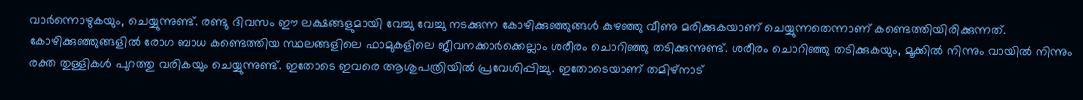വാർന്നൊഴുകയും, ചെയ്യുന്നുണ്ട്. രണ്ടു ദിവസം ഈ ലക്ഷങ്ങളുമായി വേച്ചു വേച്ചു നടക്കുന്ന കോഴിക്കുഞ്ഞുങ്ങൾ കുഴഞ്ഞു വീണു മരിക്കുകയാണ് ചെയ്യുന്നതെന്നാണ് കണ്ടെത്തിയിരിക്കുന്നത്.
കോഴിക്കുഞ്ഞുങ്ങളിൽ രോഗ ബാധ കണ്ടെത്തിയ സ്ഥലങ്ങളിലെ ഫാമുകളിലെ ജീവനക്കാർക്കെല്ലാം ശരീരം ചൊറിഞ്ഞു തടിക്കുന്നുണ്ട്. ശരീരം ചൊറിഞ്ഞു തടിക്കുകയും, മൂക്കിൽ നിന്നും വായിൽ നിന്നും രക്ത തുള്ളികൾ പുറത്തു വരികയും ചെയ്യുന്നുണ്ട്. ഇതോടെ ഇവരെ ആശുപത്രിയിൽ പ്രവേശിപ്പിച്ചു. ഇതോടെയാണ് തമിഴ്‌നാട്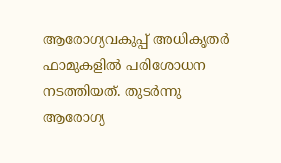ആരോഗ്യവകുപ്പ് അധികൃതർ ഫാമുകളിൽ പരിശോധന നടത്തിയത്. തുടർന്നു ആരോഗ്യ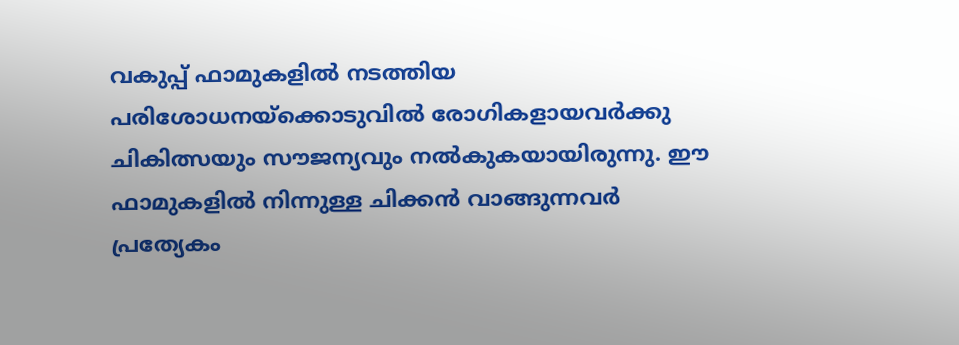വകുപ്പ് ഫാമുകളിൽ നടത്തിയ പരിശോധനയ്‌ക്കൊടുവിൽ രോഗികളായവർക്കു ചികിത്സയും സൗജന്യവും നൽകുകയായിരുന്നു. ഈ ഫാമുകളിൽ നിന്നുള്ള ചിക്കൻ വാങ്ങുന്നവർ പ്രത്യേകം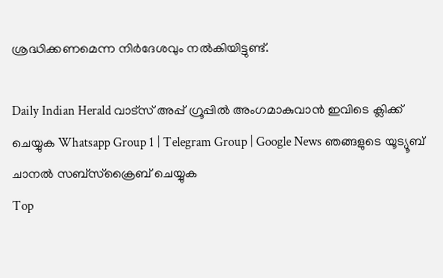ശ്രദ്ധിക്കണമെന്ന നിർദേശവും നൽകിയിട്ടുണ്ട്.

Daily Indian Herald വാട്സ് അപ്പ് ഗ്രൂപ്പിൽ അംഗമാകുവാൻ ഇവിടെ ക്ലിക്ക് ചെയ്യുക Whatsapp Group 1 | Telegram Group | Google News ഞങ്ങളുടെ യൂട്യൂബ് ചാനൽ സബ്സ്ക്രൈബ് ചെയ്യുക
Top